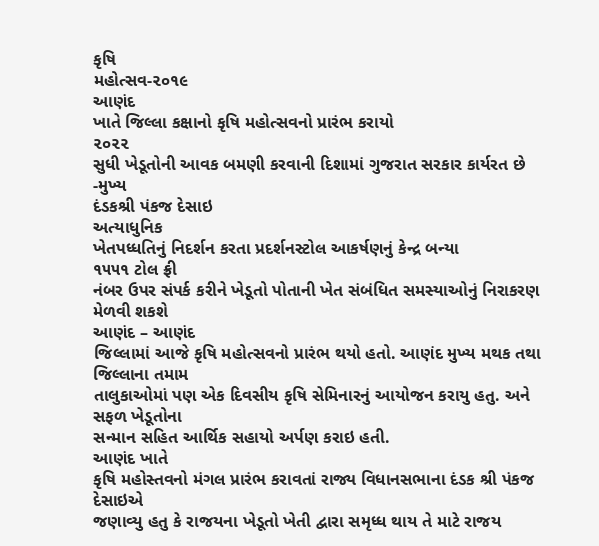કૃષિ
મહોત્સવ-૨૦૧૯
આણંદ
ખાતે જિલ્લા કક્ષાનો કૃષિ મહોત્સવનો પ્રારંભ કરાયો
૨૦૨૨
સુધી ખેડૂતોની આવક બમણી કરવાની દિશામાં ગુજરાત સરકાર કાર્યરત છે
-મુખ્ય
દંડકશ્રી પંકજ દેસાઇ
અત્યાધુનિક
ખેતપધ્ધતિનું નિદર્શન કરતા પ્રદર્શનસ્ટોલ આકર્ષણનું કેન્દ્ર બન્યા
૧૫૫૧ ટોલ ફ્રી
નંબર ઉપર સંપર્ક કરીને ખેડૂતો પોતાની ખેત સંબંધિત સમસ્યાઓનું નિરાકરણ મેળવી શકશે
આણંદ – આણંદ
જિલ્લામાં આજે કૃષિ મહોત્સવનો પ્રારંભ થયો હતો. આણંદ મુખ્ય મથક તથા જિલ્લાના તમામ
તાલુકાઓમાં પણ એક દિવસીય કૃષિ સેમિનારનું આયોજન કરાયુ હતુ. અને સફળ ખેડૂતોના
સન્માન સહિત આર્થિક સહાયો અર્પણ કરાઇ હતી.
આણંદ ખાતે
કૃષિ મહોસ્તવનો મંગલ પ્રારંભ કરાવતાં રાજ્ય વિધાનસભાના દંડક શ્રી પંકજ દેસાઇએ
જણાવ્યુ હતુ કે રાજયના ખેડૂતો ખેતી દ્વારા સમૃધ્ધ થાય તે માટે રાજય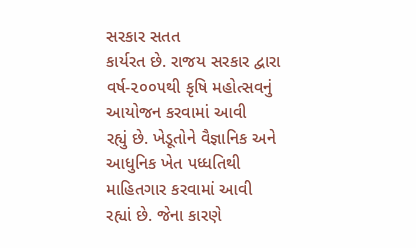સરકાર સતત
કાર્યરત છે. રાજય સરકાર દ્વારા વર્ષ-૨૦૦૫થી કૃષિ મહોત્સવનું આયોજન કરવામાં આવી
રહ્યું છે. ખેડૂતોને વૈજ્ઞાનિક અને આધુનિક ખેત પધ્ધતિથી માહિતગાર કરવામાં આવી
રહ્યાં છે. જેના કારણે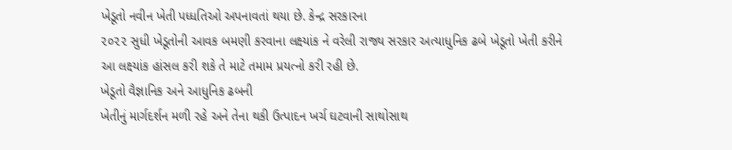ખેડૂતો નવીન ખેતી પધ્ધતિઓ અપનાવતાં થયા છે. કેન્દ્ર સરકારના
૨૦૨૨ સુધી ખેડૂતોની આવક બમણી કરવાના લક્ષ્યાંક ને વરેલી રાજ્ય સરકાર અત્યાધુનિક ઢબે ખેડૂતો ખેતી કરીને
આ લક્ષ્યાંક હાંસલ કરી શકે તે માટે તમામ પ્રયત્નો કરી રહી છે.
ખેડૂતો વૈજ્ઞાનિક અને આધુનિક ઢબની
ખેતીનું માર્ગદર્શન મળી રહે અને તેના થકી ઉત્પાદન ખર્ચ ઘટવાની સાથોસાથ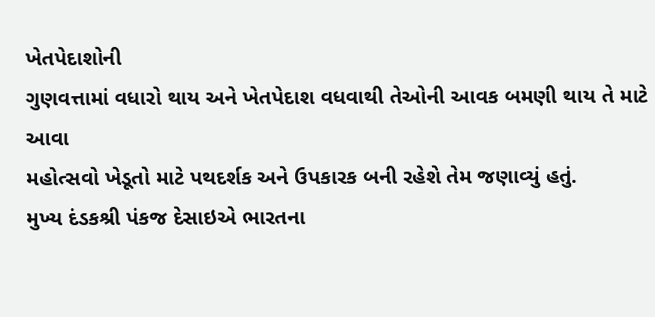ખેતપેદાશોની
ગુણવત્તામાં વધારો થાય અને ખેતપેદાશ વધવાથી તેઓની આવક બમણી થાય તે માટે આવા
મહોત્સવો ખેડૂતો માટે પથદર્શક અને ઉપકારક બની રહેશે તેમ જણાવ્યું હતું.
મુખ્ય દંડકશ્રી પંકજ દેસાઇએ ભારતના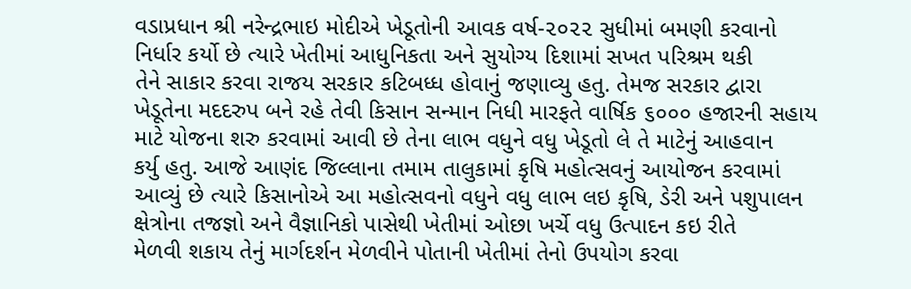વડાપ્રધાન શ્રી નરેન્દ્રભાઇ મોદીએ ખેડૂતોની આવક વર્ષ-૨૦૨૨ સુધીમાં બમણી કરવાનો
નિર્ધાર કર્યો છે ત્યારે ખેતીમાં આધુનિકતા અને સુયોગ્ય દિશામાં સખત પરિશ્રમ થકી
તેને સાકાર કરવા રાજય સરકાર કટિબધ્ધ હોવાનું જણાવ્યુ હતુ. તેમજ સરકાર દ્વારા
ખેડૂતેના મદદરુપ બને રહે તેવી કિસાન સન્માન નિધી મારફતે વાર્ષિક ૬૦૦૦ હજારની સહાય
માટે યોજના શરુ કરવામાં આવી છે તેના લાભ વધુને વધુ ખેડૂતો લે તે માટેનું આહવાન
કર્યુ હતુ. આજે આણંદ જિલ્લાના તમામ તાલુકામાં કૃષિ મહોત્સવનું આયોજન કરવામાં
આવ્યું છે ત્યારે કિસાનોએ આ મહોત્સવનો વધુને વધુ લાભ લઇ કૃષિ, ડેરી અને પશુપાલન
ક્ષેત્રોના તજજ્ઞો અને વૈજ્ઞાનિકો પાસેથી ખેતીમાં ઓછા ખર્ચે વધુ ઉત્પાદન કઇ રીતે
મેળવી શકાય તેનું માર્ગદર્શન મેળવીને પોતાની ખેતીમાં તેનો ઉપયોગ કરવા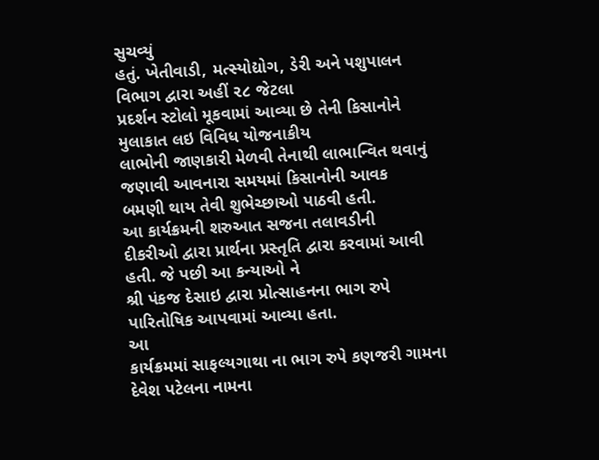સુચવ્યું
હતું. ખેતીવાડી, મત્સ્યોદ્યોગ, ડેરી અને પશુપાલન વિભાગ દ્વારા અહીં ૨૮ જેટલા
પ્રદર્શન સ્ટોલો મૂકવામાં આવ્યા છે તેની કિસાનોને મુલાકાત લઇ વિવિધ યોજનાકીય
લાભોની જાણકારી મેળવી તેનાથી લાભાન્વિત થવાનું જણાવી આવનારા સમયમાં કિસાનોની આવક
બમણી થાય તેવી શુભેચ્છાઓ પાઠવી હતી.
આ કાર્યક્રમની શરુઆત સજના તલાવડીની
દીકરીઓ દ્વારા પ્રાર્થના પ્રસ્તૃતિ દ્વારા કરવામાં આવી હતી. જે પછી આ કન્યાઓ ને
શ્રી પંકજ દેસાઇ દ્વારા પ્રોત્સાહનના ભાગ રુપે પારિતોષિક આપવામાં આવ્યા હતા.
આ
કાર્યક્રમમાં સાફલ્યગાથા ના ભાગ રુપે કણજરી ગામના દેવેશ પટેલના નામના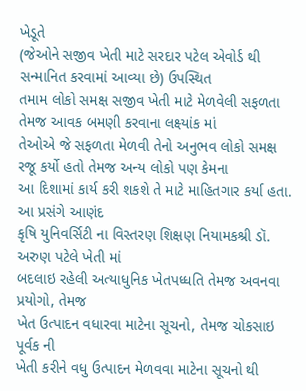ખેડૂતે
(જેઓને સજીવ ખેતી માટે સરદાર પટેલ એવોર્ડ થી સન્માનિત કરવામાં આવ્યા છે) ઉપસ્થિત
તમામ લોકો સમક્ષ સજીવ ખેતી માટે મેળવેલી સફળતા તેમજ આવક બમણી કરવાના લક્ષ્યાંક માં
તેઓએ જે સફળતા મેળવી તેનો અનુભવ લોકો સમક્ષ રજૂ કર્યો હતો તેમજ અન્ય લોકો પણ કેમના
આ દિશામાં કાર્ય કરી શકશે તે માટે માહિતગાર કર્યા હતા.
આ પ્રસંગે આણંદ
કૃષિ યુનિવર્સિટી ના વિસ્તરણ શિક્ષણ નિયામકશ્રી ડૉ. અરુણ પટેલે ખેતી માં
બદલાઇ રહેલી અત્યાધુનિક ખેતપધ્ધતિ તેમજ અવનવા પ્રયોગો, તેમજ
ખેત ઉત્પાદન વધારવા માટેના સૂચનો, તેમજ ચોકસાઇ પૂર્વક ની
ખેતી કરીને વધુ ઉત્પાદન મેળવવા માટેના સૂચનો થી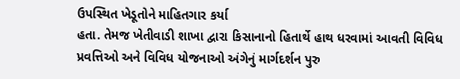ઉપસ્થિત ખેડૂતોને માહિતગાર કર્યા
હતા. તેમજ ખેતીવાડી શાખા દ્વારા કિસાનાનો હિતાર્થે હાથ ધરવામાં આવતી વિવિધ
પ્રવત્તિઓ અને વિવિધ યોજનાઓ અંગેનું માર્ગદર્શન પુરુ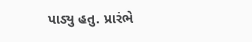પાડ્યુ હતુ. પ્રારંભે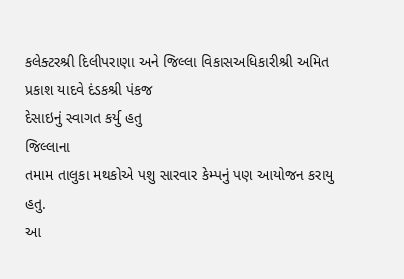કલેક્ટરશ્રી દિલીપરાણા અને જિલ્લા વિકાસઅધિકારીશ્રી અમિત પ્રકાશ યાદવે દંડકશ્રી પંકજ
દેસાઇનું સ્વાગત કર્યુ હતુ
જિલ્લાના
તમામ તાલુકા મથકોએ પશુ સારવાર કેમ્પનું પણ આયોજન કરાયુ હતુ.
આ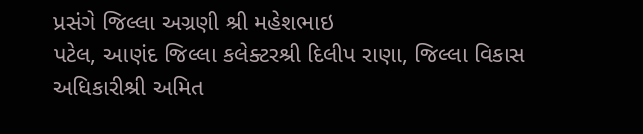પ્રસંગે જિલ્લા અગ્રણી શ્રી મહેશભાઇ
પટેલ, આણંદ જિલ્લા કલેક્ટરશ્રી દિલીપ રાણા, જિલ્લા વિકાસ
અધિકારીશ્રી અમિત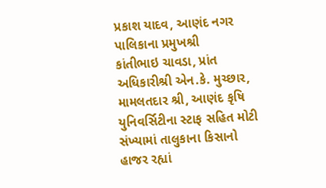પ્રકાશ યાદવ, આણંદ નગર પાલિકાના પ્રમુખશ્રી
કાંતીભાઇ ચાવડા, પ્રાંત અધિકારીશ્રી એન.કે. મુચ્છાર, મામલતદાર શ્રી, આણંદ કૃષિ યુનિવર્સિટીના સ્ટાફ સહિત મોટી સંખ્યામાં તાલુકાના કિસાનો
હાજર રહ્યાં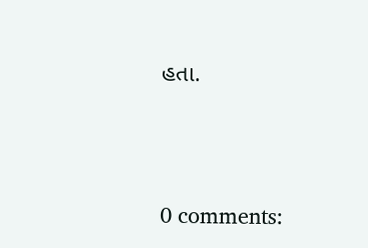હતા.




0 comments: